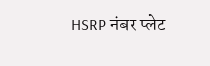HSRP नंबर प्लेट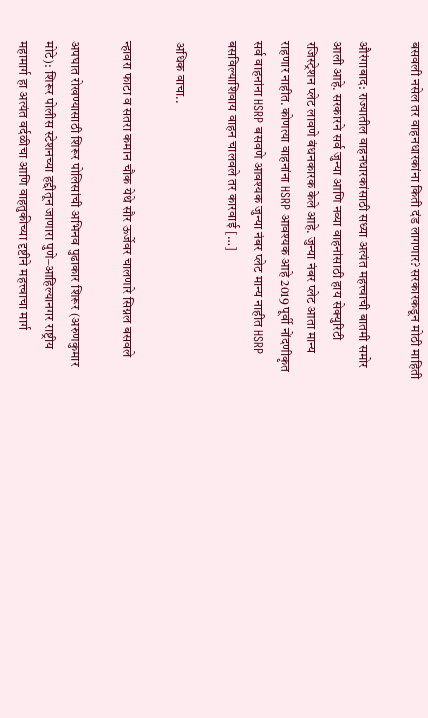बसवली नसेल तर वाहनधारकांना किती दंड लागणार? सरकारकडून मोठी माहिती

औरंगाबाद: राज्यातील वाहनधारकांसाठी सध्या अत्यंत महत्त्वाची बातमी समोर आली आहे. सरकारने सर्व जुन्या आणि नव्या वाहनांसाठी हाय सेक्युरिटी रजिस्ट्रेशन प्लेट लावणे बंधनकारक केले आहे. जुन्या नंबर प्लेट आता मान्य राहणार नाहीत. कोणत्या वाहनांना HSRP आवश्यक आहे 2019 पूर्वी नोंदणीकृत सर्व वाहनांना HSRP बसवणे आवश्यक जुन्या नंबर प्लेट मान्य नाहीत HSRP बसविल्याशिवाय वाहन चालवले तर कारवाई […]

अधिक वाचा..

न्हावरा फाटा व सतरा कमान चौक येथे सौर ऊर्जेवर चालणारे सिग्नल बसवले

अपघात रोखण्यासाठी शिरूर पोलिसांची अभिनव पुढाकार शिरूर (अरुणकुमार मोटे): शिरूर पोलीस स्टेशनच्या हद्दीतून जाणारा पुणे–आहिल्यानगर राष्ट्रीय महामार्ग हा अत्यंत वर्दळीचा आणि वाहतुकीच्या दृष्टीने महत्त्वाचा मार्ग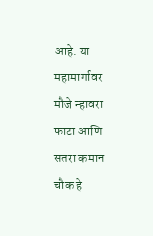आहे. या महामार्गावर मौजे न्हावरा फाटा आणि सतरा कमान चौक हे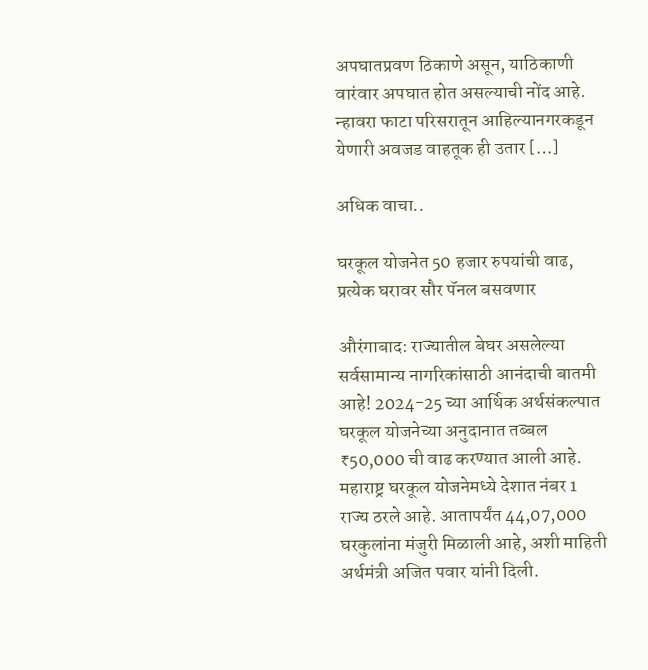अपघातप्रवण ठिकाणे असून, याठिकाणी वारंवार अपघात होत असल्याची नोंद आहे. न्हावरा फाटा परिसरातून आहिल्यानगरकडून येणारी अवजड वाहतूक ही उतार […]

अधिक वाचा..

घरकूल योजनेत 50 हजार रुपयांची वाढ, प्रत्येक घरावर सौर पॅनल बसवणार

औरंगाबाद: राज्यातील बेघर असलेल्या सर्वसामान्य नागरिकांसाठी आनंदाची बातमी आहे! 2024-25 च्या आर्थिक अर्थसंकल्पात घरकूल योजनेच्या अनुदानात तब्बल ₹50,000 ची वाढ करण्यात आली आहे. महाराष्ट्र घरकूल योजनेमध्ये देशात नंबर 1 राज्य ठरले आहे. आतापर्यंत 44,07,000 घरकुलांना मंजुरी मिळाली आहे, अशी माहिती अर्थमंत्री अजित पवार यांनी दिली.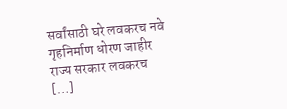सर्वांसाठी घरे लवकरच नवे गृहनिर्माण धोरण जाहीर राज्य सरकार लवकरच […]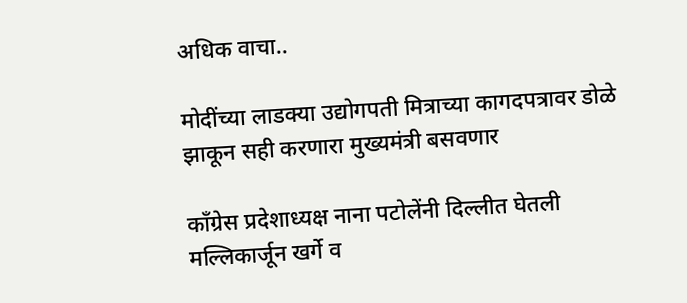अधिक वाचा..

मोदींच्या लाडक्या उद्योगपती मित्राच्या कागदपत्रावर डोळे झाकून सही करणारा मुख्यमंत्री बसवणार

काँग्रेस प्रदेशाध्यक्ष नाना पटोलेंनी दिल्लीत घेतली मल्लिकार्जून खर्गे व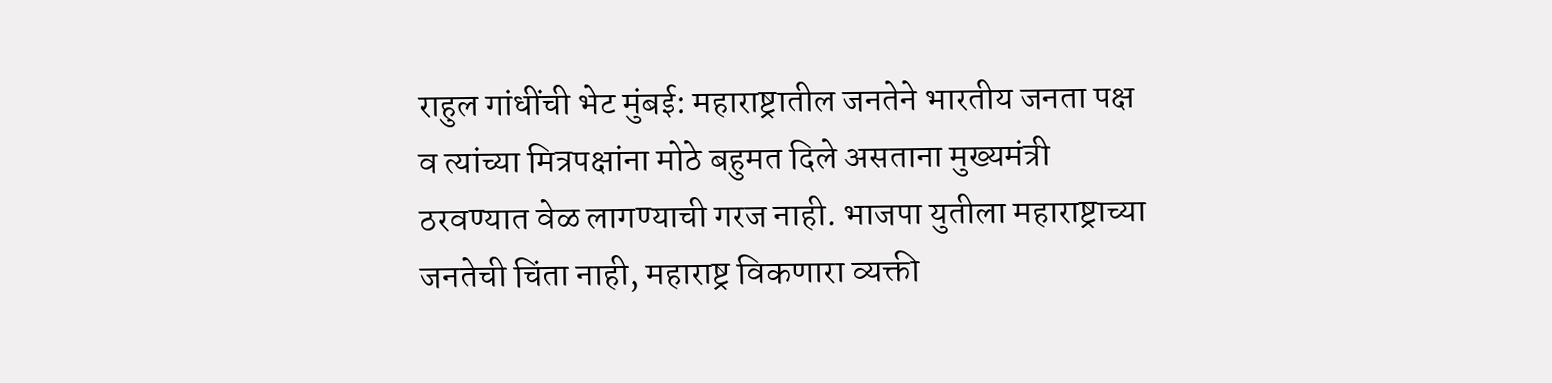राहुल गांधींची भेट मुंबई: महाराष्ट्रातील जनतेने भारतीय जनता पक्ष व त्यांच्या मित्रपक्षांना मोठे बहुमत दिले असताना मुख्यमंत्री ठरवण्यात वेळ लागण्याची गरज नाही. भाजपा युतीला महाराष्ट्राच्या जनतेची चिंता नाही, महाराष्ट्र विकणारा व्यक्ती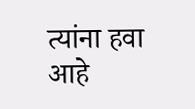त्यांना हवा आहे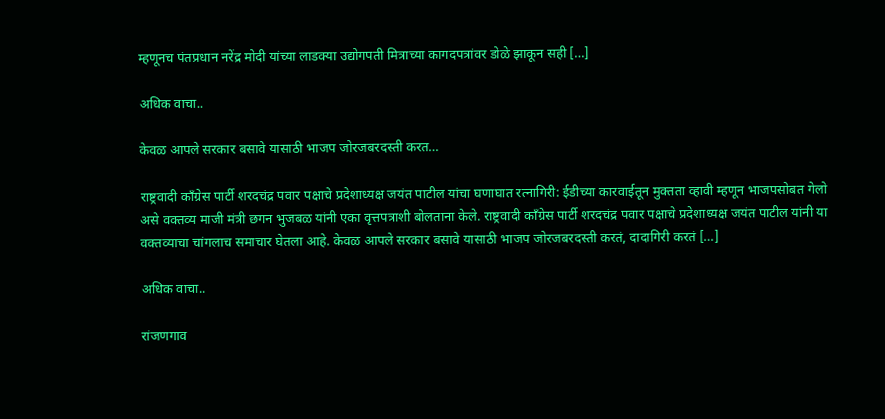म्हणूनच पंतप्रधान नरेंद्र मोदी यांच्या लाडक्या उद्योगपती मित्राच्या कागदपत्रांवर डोळे झाकून सही […]

अधिक वाचा..

केवळ आपले सरकार बसावे यासाठी भाजप जोरजबरदस्ती करत…

राष्ट्रवादी काँग्रेस पार्टी शरदचंद्र पवार पक्षाचे प्रदेशाध्यक्ष जयंत पाटील यांचा घणाघात रत्नागिरी: ईडीच्या कारवाईतून मुक्तता व्हावी म्हणून भाजपसोबत गेलो असे वक्तव्य माजी मंत्री छगन भुजबळ यांनी एका वृत्तपत्राशी बोलताना केले. राष्ट्रवादी काँग्रेस पार्टी शरदचंद्र पवार पक्षाचे प्रदेशाध्यक्ष जयंत पाटील यांनी या वक्तव्याचा चांगलाच समाचार घेतला आहे. केवळ आपले सरकार बसावे यासाठी भाजप जोरजबरदस्ती करतं, दादागिरी करतं […]

अधिक वाचा..

रांजणगाव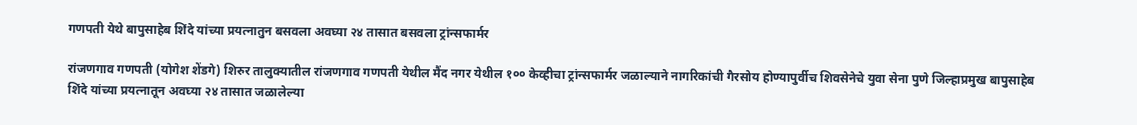गणपती येथे बापुसाहेब शिंदे यांच्या प्रयत्नातुन बसवला अवघ्या २४ तासात बसवला ट्रांन्सफार्मर

रांजणगाव गणपती (योगेश शेंडगे) शिरुर तालुक्यातील रांजणगाव गणपती येथील मैंद नगर येथील १०० केव्हीचा ट्रांन्सफार्मर जळाल्याने नागरिकांची गैरसोय होण्यापुर्वीच शिवसेनेचे युवा सेना पुणे जिल्हाप्रमुख बापुसाहेब शिंदे यांच्या प्रयत्नातून अवघ्या २४ तासात जळालेल्या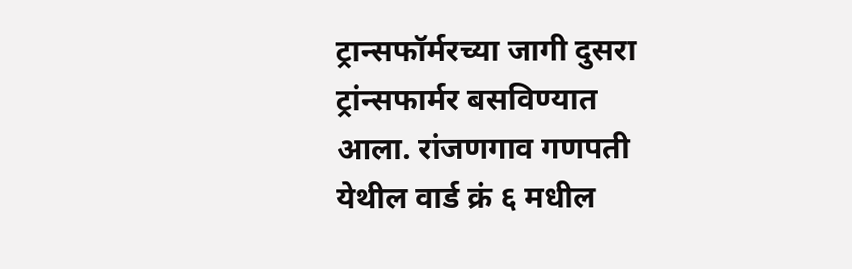ट्रान्सफॉर्मरच्या जागी दुसरा ट्रांन्सफार्मर बसविण्यात आला. रांजणगाव गणपती येथील वार्ड क्रं ६ मधील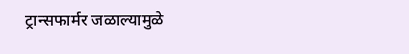ट्रान्सफार्मर जळाल्यामुळे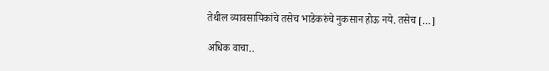तेथील व्यावसायिकांचे तसेच भाडेकरुंचे नुकसान होऊ नये. तसेच […]

अधिक वाचा..